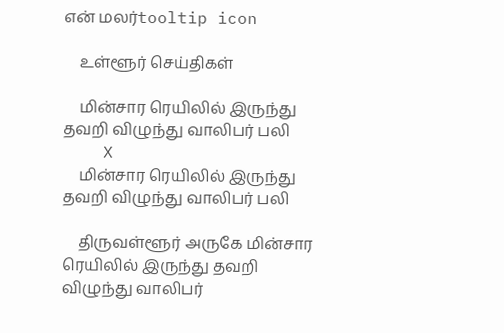என் மலர்tooltip icon

    உள்ளூர் செய்திகள்

    மின்சார ரெயிலில் இருந்து தவறி விழுந்து வாலிபர் பலி
    X
    மின்சார ரெயிலில் இருந்து தவறி விழுந்து வாலிபர் பலி

    திருவள்ளூர் அருகே மின்சார ரெயிலில் இருந்து தவறி விழுந்து வாலிபர்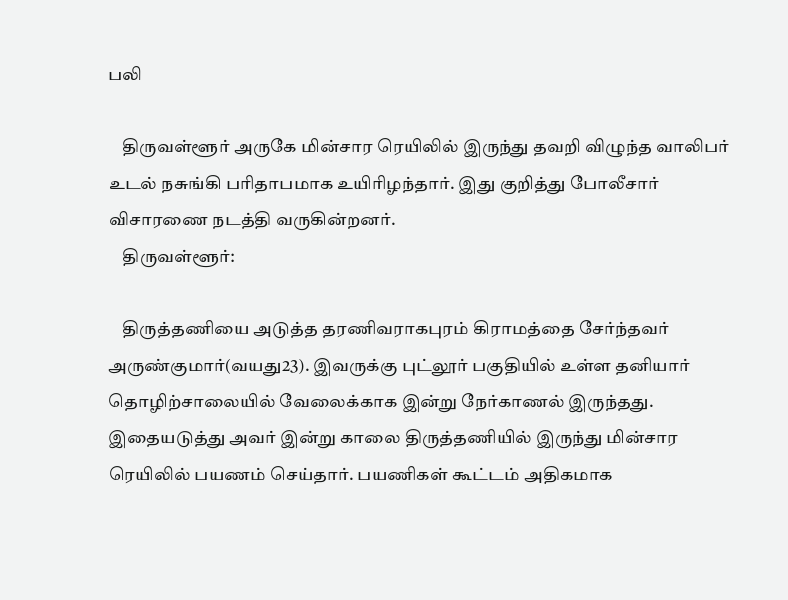பலி

    திருவள்ளூர் அருகே மின்சார ரெயிலில் இருந்து தவறி விழுந்த வாலிபர் உடல் நசுங்கி பரிதாபமாக உயிரிழந்தார். இது குறித்து போலீசார் விசாரணை நடத்தி வருகின்றனர்.
    திருவள்ளூர்:

    திருத்தணியை அடுத்த தரணிவராகபுரம் கிராமத்தை சேர்ந்தவர் அருண்குமார்(வயது23). இவருக்கு புட்லூர் பகுதியில் உள்ள தனியார் தொழிற்சாலையில் வேலைக்காக இன்று நேர்காணல் இருந்தது. இதையடுத்து அவர் இன்று காலை திருத்தணியில் இருந்து மின்சார ரெயிலில் பயணம் செய்தார். பயணிகள் கூட்டம் அதிகமாக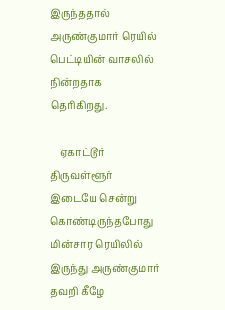இருந்ததால் அருண்குமார் ரெயில் பெட்டியின் வாசலில் நின்றதாக தெரிகிறது.

    ஏகாட்டூர் திருவள்ளூர் இடையே சென்று கொண்டிருந்தபோது மின்சார ரெயிலில் இருந்து அருண்குமார் தவறி கீழே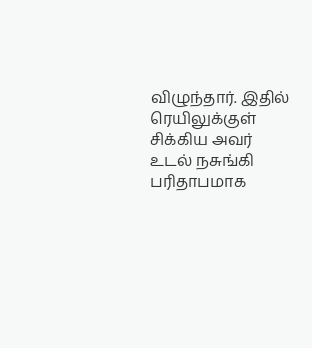விழுந்தார். இதில் ரெயிலுக்குள் சிக்கிய அவர் உடல் நசுங்கி பரிதாபமாக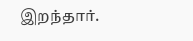இறந்தார்.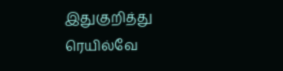இதுகுறித்து ரெயில்வே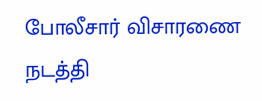போலீசார் விசாரணை நடத்தி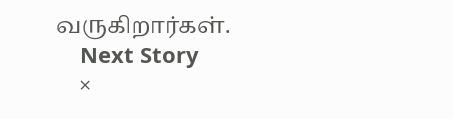வருகிறார்கள்.
    Next Story
    ×